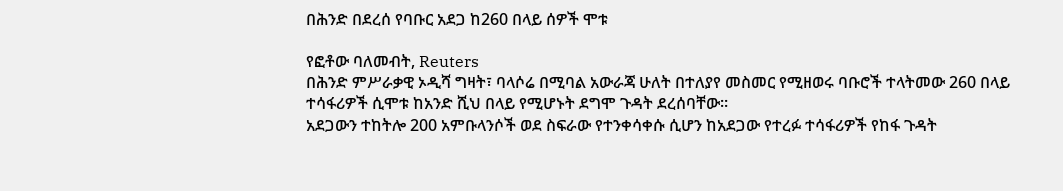በሕንድ በደረሰ የባቡር አደጋ ከ260 በላይ ሰዎች ሞቱ

የፎቶው ባለመብት, Reuters
በሕንድ ምሥራቃዊ ኦዲሻ ግዛት፣ ባላሶሬ በሚባል አውራጃ ሁለት በተለያየ መስመር የሚዘወሩ ባቡሮች ተላትመው 260 በላይ ተሳፋሪዎች ሲሞቱ ከአንድ ሺህ በላይ የሚሆኑት ደግሞ ጉዳት ደረሰባቸው።
አደጋውን ተከትሎ 200 አምቡላንሶች ወደ ስፍራው የተንቀሳቀሱ ሲሆን ከአደጋው የተረፉ ተሳፋሪዎች የከፋ ጉዳት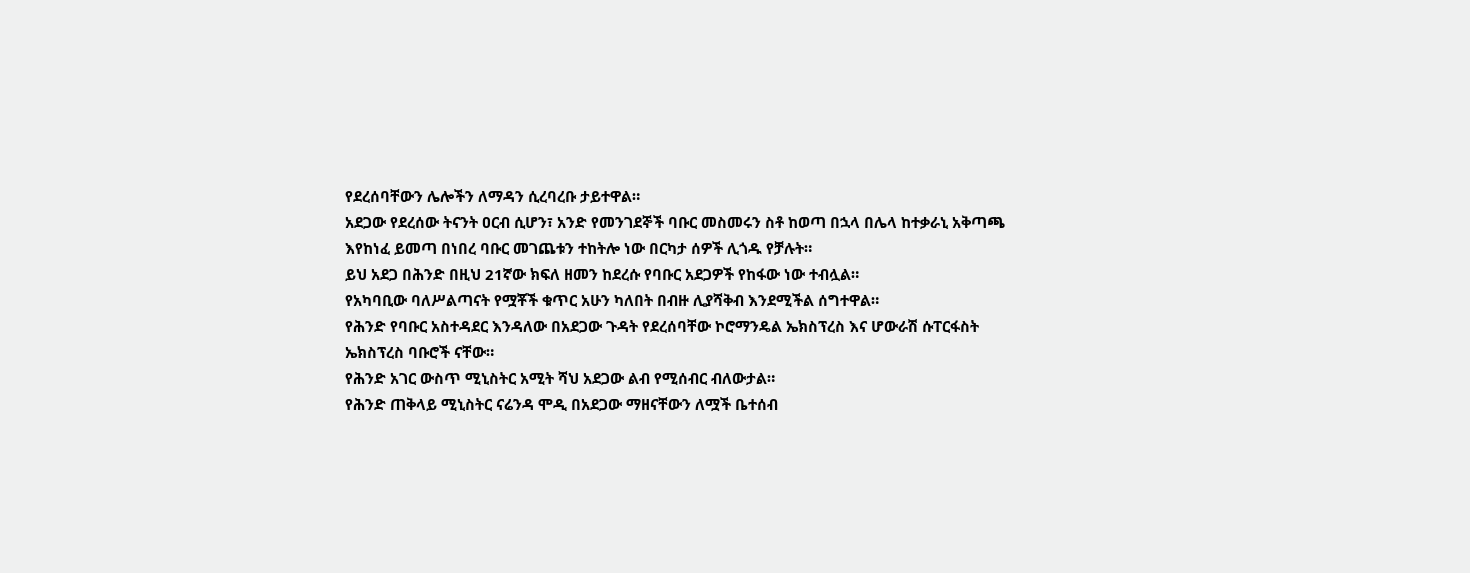የደረሰባቸውን ሌሎችን ለማዳን ሲረባረቡ ታይተዋል።
አደጋው የደረሰው ትናንት ዐርብ ሲሆን፣ አንድ የመንገደኞች ባቡር መስመሩን ስቶ ከወጣ በኋላ በሌላ ከተቃራኒ አቅጣጫ እየከነፈ ይመጣ በነበረ ባቡር መገጨቱን ተከትሎ ነው በርካታ ሰዎች ሊጎዱ የቻሉት።
ይህ አደጋ በሕንድ በዚህ 21ኛው ክፍለ ዘመን ከደረሱ የባቡር አደጋዎች የከፋው ነው ተብሏል።
የአካባቢው ባለሥልጣናት የሟቾች ቁጥር አሁን ካለበት በብዙ ሊያሻቅብ እንደሚችል ሰግተዋል።
የሕንድ የባቡር አስተዳደር እንዳለው በአደጋው ጉዳት የደረሰባቸው ኮሮማንዴል ኤክስፕረስ እና ሆውራሽ ሱፐርፋስት ኤክስፕረስ ባቡሮች ናቸው።
የሕንድ አገር ውስጥ ሚኒስትር አሚት ሻህ አደጋው ልብ የሚሰብር ብለውታል።
የሕንድ ጠቅላይ ሚኒስትር ናሬንዳ ሞዲ በአደጋው ማዘናቸውን ለሟች ቤተሰብ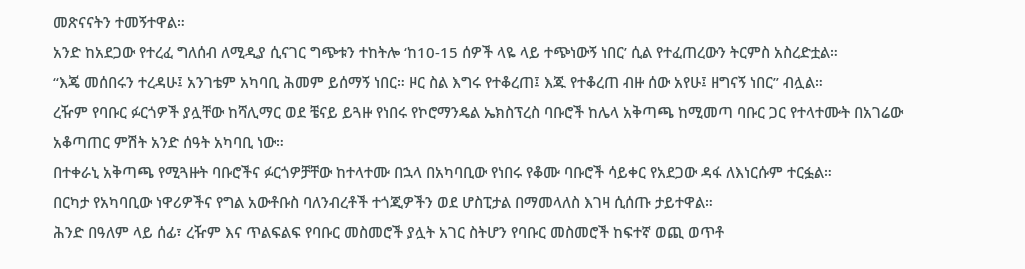መጽናናትን ተመኝተዋል።
አንድ ከአደጋው የተረፈ ግለሰብ ለሚዲያ ሲናገር ግጭቱን ተከትሎ ‘ከ10-15 ሰዎች ላዬ ላይ ተጭነውኝ ነበር’ ሲል የተፈጠረውን ትርምስ አስረድቷል።
“እጄ መሰበሩን ተረዳሁ፤ አንገቴም አካባቢ ሕመም ይሰማኝ ነበር። ዞር ስል እግሩ የተቆረጠ፤ እጁ የተቆረጠ ብዙ ሰው አየሁ፤ ዘግናኝ ነበር” ብሏል።
ረዥም የባቡር ፉርጎዎች ያሏቸው ከሻሊማር ወደ ቼናይ ይጓዙ የነበሩ የኮሮማንዴል ኤክስፕረስ ባቡሮች ከሌላ አቅጣጫ ከሚመጣ ባቡር ጋር የተላተሙት በአገሬው አቆጣጠር ምሽት አንድ ሰዓት አካባቢ ነው።
በተቀራኒ አቅጣጫ የሚጓዙት ባቡሮችና ፉርጎዎቻቸው ከተላተሙ በኋላ በአካባቢው የነበሩ የቆሙ ባቡሮች ሳይቀር የአደጋው ዳፋ ለእነርሱም ተርፏል።
በርካታ የአካባቢው ነዋሪዎችና የግል አውቶቡስ ባለንብረቶች ተጎጂዎችን ወደ ሆስፒታል በማመላለስ እገዛ ሲሰጡ ታይተዋል።
ሕንድ በዓለም ላይ ሰፊ፣ ረዥም እና ጥልፍልፍ የባቡር መስመሮች ያሏት አገር ስትሆን የባቡር መስመሮች ከፍተኛ ወጪ ወጥቶ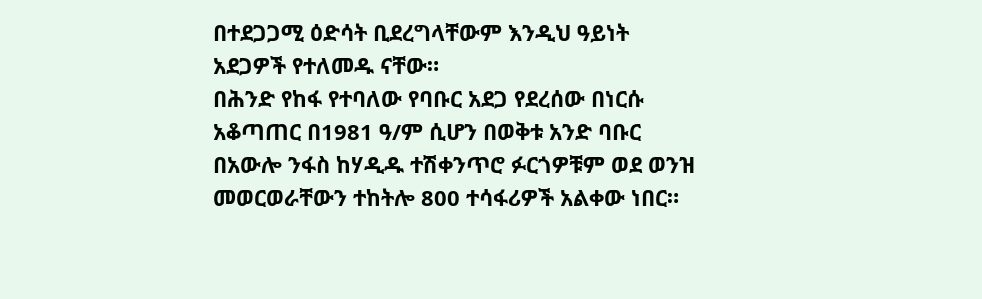በተደጋጋሚ ዕድሳት ቢደረግላቸውም እንዲህ ዓይነት አደጋዎች የተለመዱ ናቸው።
በሕንድ የከፋ የተባለው የባቡር አደጋ የደረሰው በነርሱ አቆጣጠር በ1981 ዓ/ም ሲሆን በወቅቱ አንድ ባቡር በአውሎ ንፋስ ከሃዲዱ ተሽቀንጥሮ ፉርጎዎቹም ወደ ወንዝ መወርወራቸውን ተከትሎ 800 ተሳፋሪዎች አልቀው ነበር።